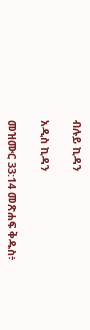ብሉይ ኪዳን

አዲስ ኪዳን

መዝሙር 33:14 መጽሐፍ ቅዱስ፥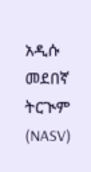አዲሱ መደበኛ ትርጒም (NASV)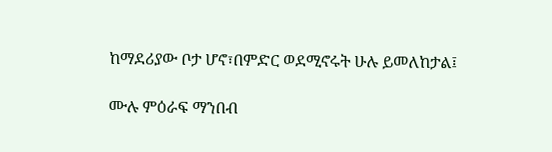ከማደሪያው ቦታ ሆኖ፣በምድር ወደሚኖሩት ሁሉ ይመለከታል፤

ሙሉ ምዕራፍ ማንበብ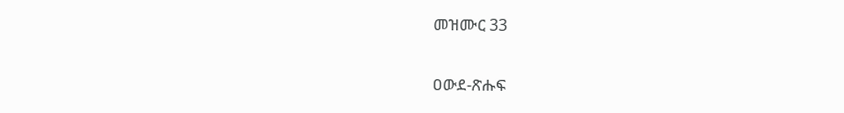መዝሙር 33

ዐውደ-ጽሑፍ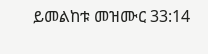ይመልከቱ መዝሙር 33:14